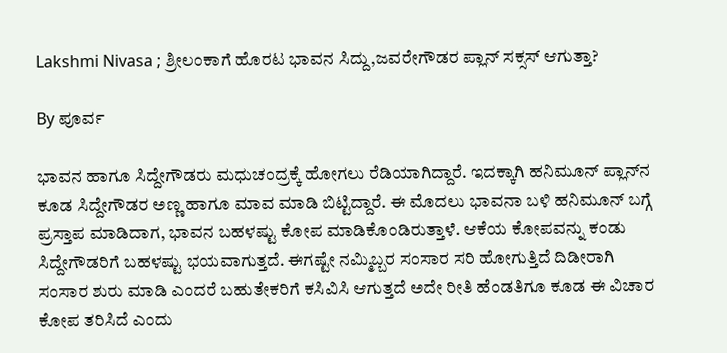Lakshmi Nivasa ; ಶ್ರೀಲಂಕಾಗೆ ಹೊರಟ ಭಾವನ ಸಿದ್ದು,ಜವರೇಗೌಡರ ಪ್ಲಾನ್ ಸಕ್ಸಸ್ ಆಗುತ್ತಾ?

By ಪೂರ್ವ

ಭಾವನ ಹಾಗೂ ಸಿದ್ದೇಗೌಡರು ಮಧುಚಂದ್ರಕ್ಕೆ ಹೋಗಲು ರೆಡಿಯಾಗಿದ್ದಾರೆ. ಇದಕ್ಕಾಗಿ ಹನಿಮೂನ್ ಪ್ಲಾನ್‌ನ ಕೂಡ ಸಿದ್ದೇಗೌಡರ ಅಣ್ಣ ಹಾಗೂ ಮಾವ ಮಾಡಿ ಬಿಟ್ಟಿದ್ದಾರೆ. ಈ ಮೊದಲು ಭಾವನಾ ಬಳಿ ಹನಿಮೂನ್ ಬಗ್ಗೆ ಪ್ರಸ್ತಾಪ ಮಾಡಿದಾಗ, ಭಾವನ ಬಹಳಷ್ಟು ಕೋಪ ಮಾಡಿಕೊಂಡಿರುತ್ತಾಳೆ. ಆಕೆಯ ಕೋಪವನ್ನು ಕಂಡು ಸಿದ್ದೇಗೌಡರಿಗೆ ಬಹಳಷ್ಟು ಭಯವಾಗುತ್ತದೆ. ಈಗಷ್ಟೇ ನಮ್ಮಿಬ್ಬರ ಸಂಸಾರ ಸರಿ ಹೋಗುತ್ತಿದೆ ದಿಡೀರಾಗಿ ಸಂಸಾರ ಶುರು ಮಾಡಿ ಎಂದರೆ ಬಹುತೇಕರಿಗೆ ಕಸಿವಿಸಿ ಆಗುತ್ತದೆ ಅದೇ ರೀತಿ ಹೆಂಡತಿಗೂ ಕೂಡ ಈ ವಿಚಾರ ಕೋಪ ತರಿಸಿದೆ ಎಂದು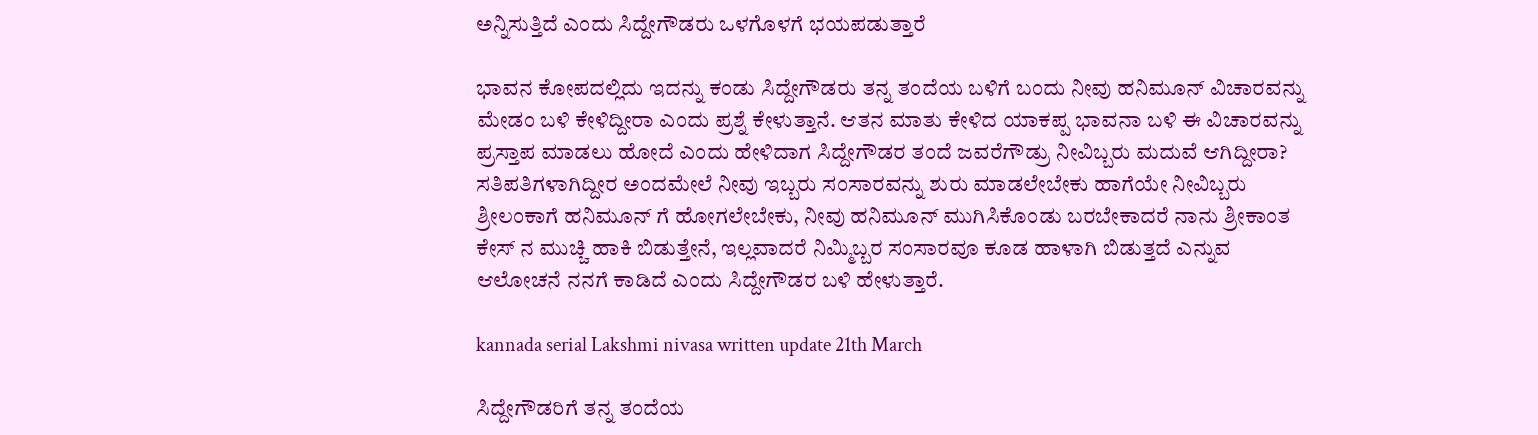ಅನ್ನಿಸುತ್ತಿದೆ ಎಂದು ಸಿದ್ದೇಗೌಡರು ಒಳಗೊಳಗೆ ಭಯಪಡುತ್ತಾರೆ

ಭಾವನ ಕೋಪದಲ್ಲಿದು ಇದನ್ನು ಕಂಡು ಸಿದ್ದೇಗೌಡರು ತನ್ನ ತಂದೆಯ ಬಳಿಗೆ ಬಂದು ನೀವು ಹನಿಮೂನ್ ವಿಚಾರವನ್ನು ಮೇಡಂ ಬಳಿ ಕೇಳಿದ್ದೀರಾ ಎಂದು ಪ್ರಶ್ನೆ ಕೇಳುತ್ತಾನೆ. ಆತನ ಮಾತು ಕೇಳಿದ ಯಾಕಪ್ಪ ಭಾವನಾ ಬಳಿ ಈ ವಿಚಾರವನ್ನು ಪ್ರಸ್ತಾಪ ಮಾಡಲು ಹೋದೆ ಎಂದು ಹೇಳಿದಾಗ ಸಿದ್ದೇಗೌಡರ ತಂದೆ ಜವರೆಗೌಡ್ರು ನೀವಿಬ್ಬರು ಮದುವೆ ಆಗಿದ್ದೀರಾ? ಸತಿಪತಿಗಳಾಗಿದ್ದೀರ ಅಂದಮೇಲೆ ನೀವು ಇಬ್ಬರು ಸಂಸಾರವನ್ನು ಶುರು ಮಾಡಲೇಬೇಕು ಹಾಗೆಯೇ ನೀವಿಬ್ಬರು ಶ್ರೀಲಂಕಾಗೆ ಹನಿಮೂನ್ ಗೆ ಹೋಗಲೇಬೇಕು, ನೀವು ಹನಿಮೂನ್ ಮುಗಿಸಿಕೊಂಡು ಬರಬೇಕಾದರೆ ನಾನು ಶ್ರೀಕಾಂತ ಕೇಸ್ ನ ಮುಚ್ಚಿ ಹಾಕಿ ಬಿಡುತ್ತೇನೆ, ಇಲ್ಲವಾದರೆ ನಿಮ್ಮಿಬ್ಬರ ಸಂಸಾರವೂ ಕೂಡ ಹಾಳಾಗಿ ಬಿಡುತ್ತದೆ ಎನ್ನುವ ಆಲೋಚನೆ ನನಗೆ ಕಾಡಿದೆ ಎಂದು ಸಿದ್ದೇಗೌಡರ ಬಳಿ ಹೇಳುತ್ತಾರೆ.

kannada serial Lakshmi nivasa written update 21th March

ಸಿದ್ದೇಗೌಡರಿಗೆ ತನ್ನ ತಂದೆಯ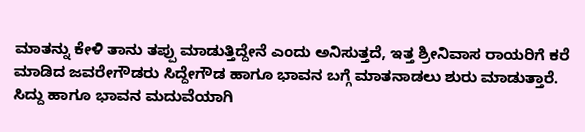ಮಾತನ್ನು ಕೇಳಿ ತಾನು ತಪ್ಪು ಮಾಡುತ್ತಿದ್ದೇನೆ ಎಂದು ಅನಿಸುತ್ತದೆ, ಇತ್ತ ಶ್ರೀನಿವಾಸ ರಾಯರಿಗೆ ಕರೆ ಮಾಡಿದ ಜವರೇಗೌಡರು ಸಿದ್ದೇಗೌಡ ಹಾಗೂ ಭಾವನ ಬಗ್ಗೆ ಮಾತನಾಡಲು ಶುರು ಮಾಡುತ್ತಾರೆ. ಸಿದ್ದು ಹಾಗೂ ಭಾವನ ಮದುವೆಯಾಗಿ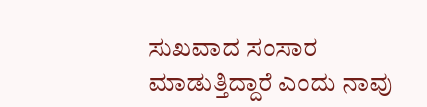ಸುಖವಾದ ಸಂಸಾರ ಮಾಡುತ್ತಿದ್ದಾರೆ ಎಂದು ನಾವು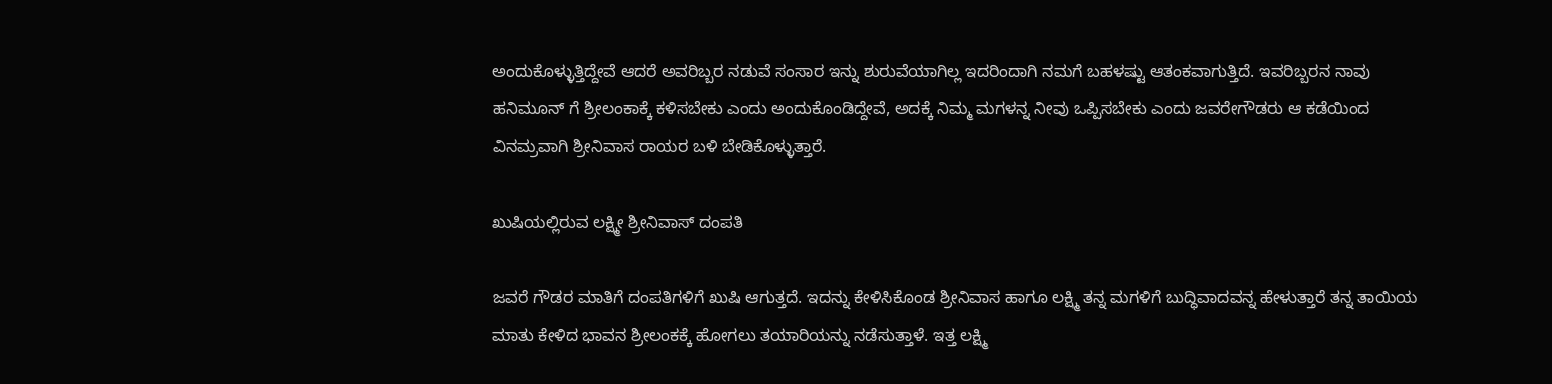ಅಂದುಕೊಳ್ಳುತ್ತಿದ್ದೇವೆ ಆದರೆ ಅವರಿಬ್ಬರ ನಡುವೆ ಸಂಸಾರ ಇನ್ನು ಶುರುವೆಯಾಗಿಲ್ಲ ಇದರಿಂದಾಗಿ ನಮಗೆ ಬಹಳಷ್ಟು ಆತಂಕವಾಗುತ್ತಿದೆ. ಇವರಿಬ್ಬರನ ನಾವು ಹನಿಮೂನ್ ಗೆ ಶ್ರೀಲಂಕಾಕ್ಕೆ ಕಳಿಸಬೇಕು ಎಂದು ಅಂದುಕೊಂಡಿದ್ದೇವೆ, ಅದಕ್ಕೆ ನಿಮ್ಮ ಮಗಳನ್ನ ನೀವು ಒಪ್ಪಿಸಬೇಕು ಎಂದು ಜವರೇಗೌಡರು ಆ ಕಡೆಯಿಂದ ವಿನಮ್ರವಾಗಿ ಶ್ರೀನಿವಾಸ ರಾಯರ ಬಳಿ ಬೇಡಿಕೊಳ್ಳುತ್ತಾರೆ.

ಖುಷಿಯಲ್ಲಿರುವ ಲಕ್ಷ್ಮೀ ಶ್ರೀನಿವಾಸ್ ದಂಪತಿ

ಜವರೆ ಗೌಡರ ಮಾತಿಗೆ ದಂಪತಿಗಳಿಗೆ ಖುಷಿ ಆಗುತ್ತದೆ. ಇದನ್ನು ಕೇಳಿಸಿಕೊಂಡ ಶ್ರೀನಿವಾಸ ಹಾಗೂ ಲಕ್ಷ್ಮಿ ತನ್ನ ಮಗಳಿಗೆ ಬುದ್ಧಿವಾದವನ್ನ ಹೇಳುತ್ತಾರೆ ತನ್ನ ತಾಯಿಯ ಮಾತು ಕೇಳಿದ ಭಾವನ ಶ್ರೀಲಂಕಕ್ಕೆ ಹೋಗಲು ತಯಾರಿಯನ್ನು ನಡೆಸುತ್ತಾಳೆ. ಇತ್ತ ಲಕ್ಷ್ಮಿ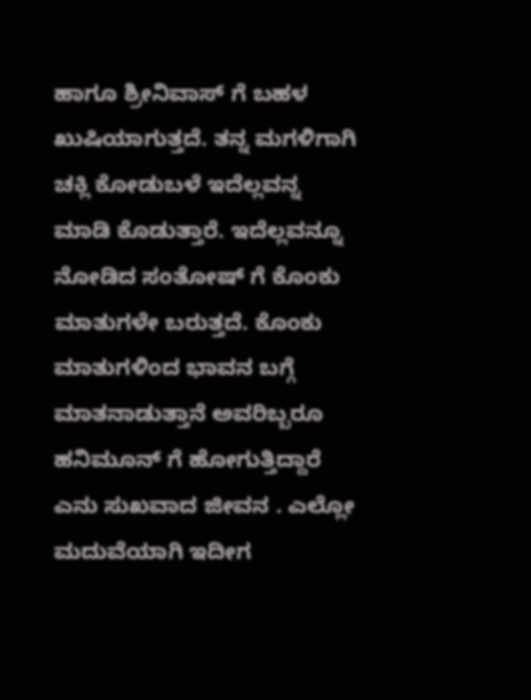ಹಾಗೂ ಶ್ರೀನಿವಾಸ್ ಗೆ ಬಹಳ ಖುಷಿಯಾಗುತ್ತದೆ. ತನ್ನ ಮಗಳಿಗಾಗಿ ಚಕ್ಲಿ ಕೋಡುಬಳೆ ಇದೆಲ್ಲವನ್ನ ಮಾಡಿ ಕೊಡುತ್ತಾರೆ. ಇದೆಲ್ಲವನ್ನೂ ನೋಡಿದ ಸಂತೋಷ್ ಗೆ ಕೊಂಕು ಮಾತುಗಳೇ ಬರುತ್ತದೆ. ಕೊಂಕು ಮಾತುಗಳಿಂದ ಭಾವನ ಬಗ್ಗೆ ಮಾತನಾಡುತ್ತಾನೆ ಅವರಿಬ್ಬರೂ ಹನಿಮೂನ್ ಗೆ ಹೋಗುತ್ತಿದ್ದಾರೆ ಎನು ಸುಖವಾದ ಜೀವನ . ಎಲ್ಲೋ ಮದುವೆಯಾಗಿ ಇದೀಗ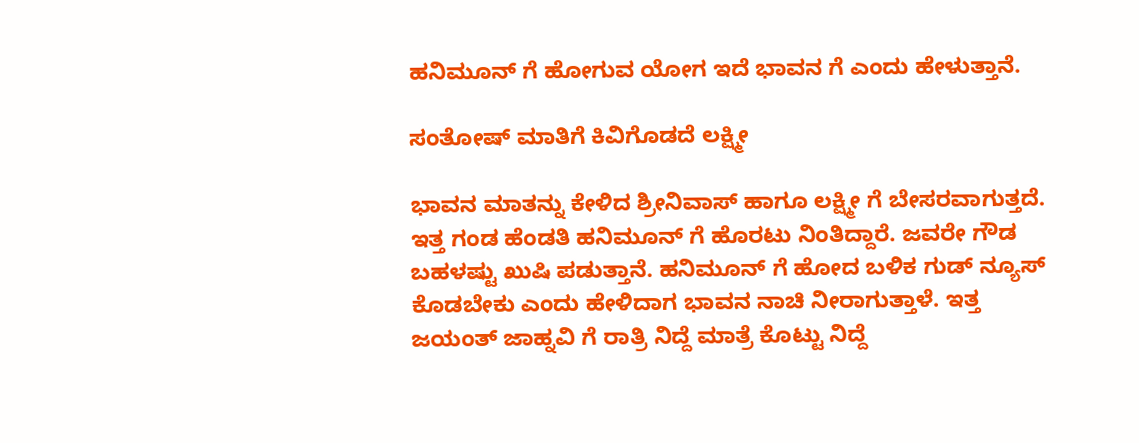ಹನಿಮೂನ್ ಗೆ ಹೋಗುವ ಯೋಗ ಇದೆ ಭಾವನ ಗೆ ಎಂದು ಹೇಳುತ್ತಾನೆ.

ಸಂತೋಷ್ ಮಾತಿಗೆ ಕಿವಿಗೊಡದೆ ಲಕ್ಷ್ಮೀ

ಭಾವನ ಮಾತನ್ನು ಕೇಳಿದ ಶ್ರೀನಿವಾಸ್ ಹಾಗೂ ಲಕ್ಷ್ಮೀ ಗೆ ಬೇಸರವಾಗುತ್ತದೆ. ಇತ್ತ ಗಂಡ ಹೆಂಡತಿ ಹನಿಮೂನ್ ಗೆ ಹೊರಟು ನಿಂತಿದ್ದಾರೆ. ಜವರೇ ಗೌಡ ಬಹಳಷ್ಟು ಖುಷಿ ಪಡುತ್ತಾನೆ. ಹನಿಮೂನ್ ಗೆ ಹೋದ ಬಳಿಕ ಗುಡ್ ನ್ಯೂಸ್ ಕೊಡಬೇಕು ಎಂದು ಹೇಳಿದಾಗ ಭಾವನ ನಾಚಿ ನೀರಾಗುತ್ತಾಳೆ. ಇತ್ತ ಜಯಂತ್ ಜಾಹ್ನವಿ ಗೆ ರಾತ್ರಿ ನಿದ್ದೆ ಮಾತ್ರೆ ಕೊಟ್ಟು ನಿದ್ದೆ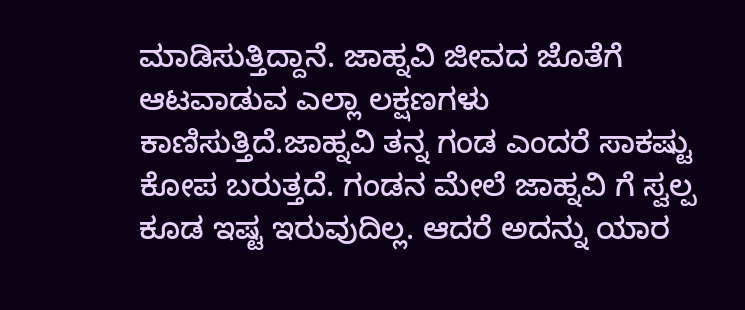ಮಾಡಿಸುತ್ತಿದ್ದಾನೆ. ಜಾಹ್ನವಿ ಜೀವದ ಜೊತೆಗೆ ಆಟವಾಡುವ ಎಲ್ಲಾ ಲಕ್ಷಣಗಳು ಕಾಣಿಸುತ್ತಿದೆ.ಜಾಹ್ನವಿ ತನ್ನ ಗಂಡ ಎಂದರೆ ಸಾಕಷ್ಟು ಕೋಪ ಬರುತ್ತದೆ. ಗಂಡನ ಮೇಲೆ ಜಾಹ್ನವಿ ಗೆ ಸ್ವಲ್ಪ ಕೂಡ ಇಷ್ಟ ಇರುವುದಿಲ್ಲ. ಆದರೆ ಅದನ್ನು ಯಾರ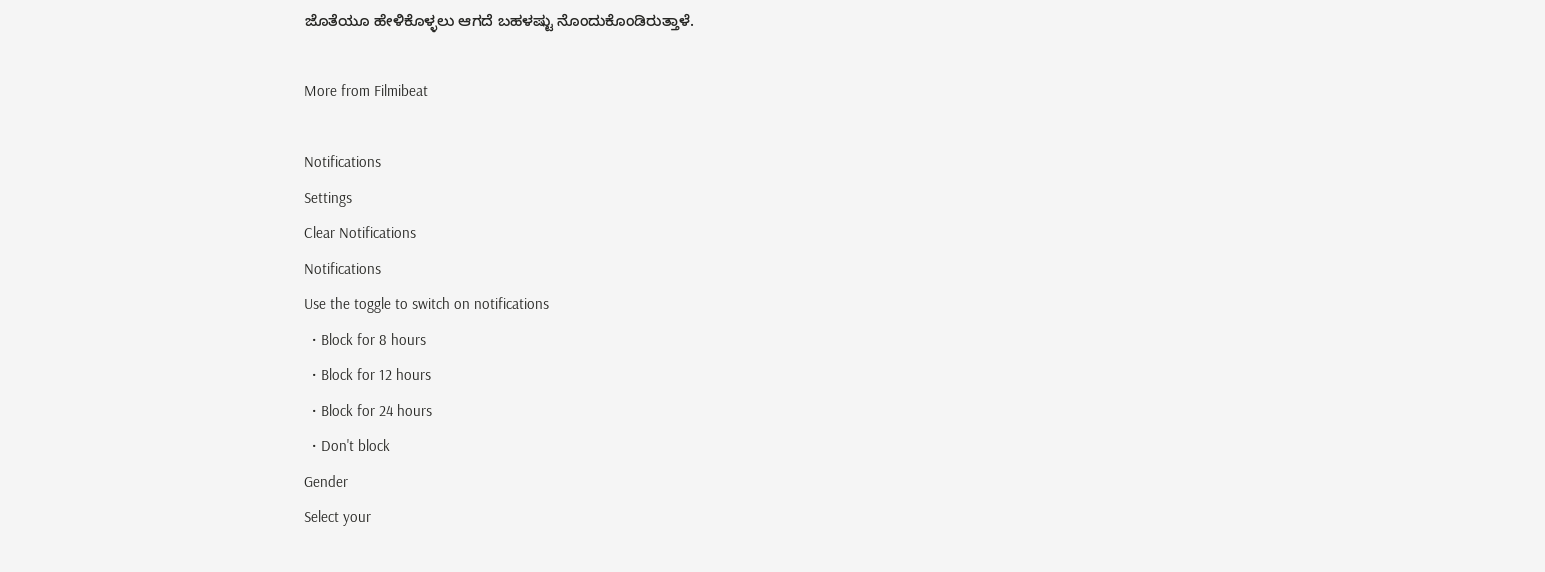ಜೊತೆಯೂ ಹೇಳಿಕೊಳ್ಳಲು ಆಗದೆ ಬಹಳಷ್ಟು ನೊಂದುಕೊಂಡಿರುತ್ತಾಳೆ.

More from Filmibeat

Notifications
Settings
Clear Notifications
Notifications
Use the toggle to switch on notifications
  • Block for 8 hours
  • Block for 12 hours
  • Block for 24 hours
  • Don't block
Gender
Select your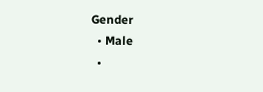Gender
  • Male
  •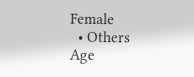Female
  • Others
Age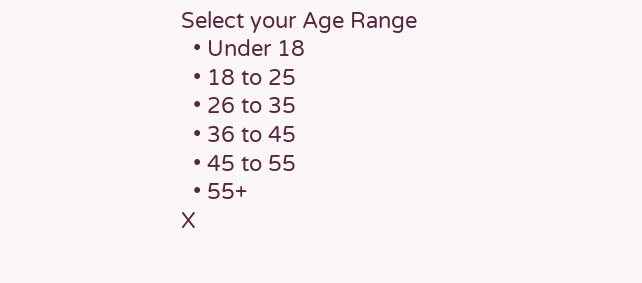Select your Age Range
  • Under 18
  • 18 to 25
  • 26 to 35
  • 36 to 45
  • 45 to 55
  • 55+
X